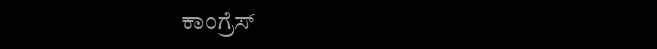ಕಾಂಗ್ರೆಸ್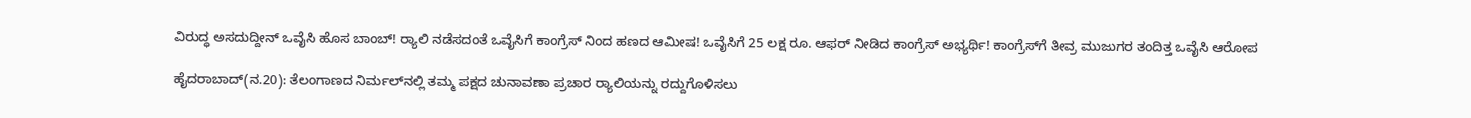ವಿರುದ್ಧ ಅಸದುದ್ದೀನ್ ಒವೈಸಿ ಹೊಸ ಬಾಂಬ್! ರ‍್ಯಾಲಿ ನಡೆಸದಂತೆ ಒವೈಸಿಗೆ ಕಾಂಗ್ರೆಸ್ ನಿಂದ ಹಣದ ಆಮೀಷ! ಒವೈಸಿಗೆ 25 ಲಕ್ಷ ರೂ. ಆಫರ್ ನೀಡಿದ ಕಾಂಗ್ರೆಸ್ ಅಭ್ಯರ್ಥಿ! ಕಾಂಗ್ರೆಸ್‌ಗೆ ತೀವ್ರ ಮುಜುಗರ ತಂದಿತ್ತ ಒವೈಸಿ ಆರೋಪ

ಹೈದರಾಬಾದ್(ನ.20): ತೆಲಂಗಾಣದ ನಿರ್ಮಲ್‌ನಲ್ಲಿ ತಮ್ಮ ಪಕ್ಷದ ಚುನಾವಣಾ ಪ್ರಚಾರ ರ‍್ಯಾಲಿಯನ್ನು ರದ್ದುಗೊಳಿಸಲು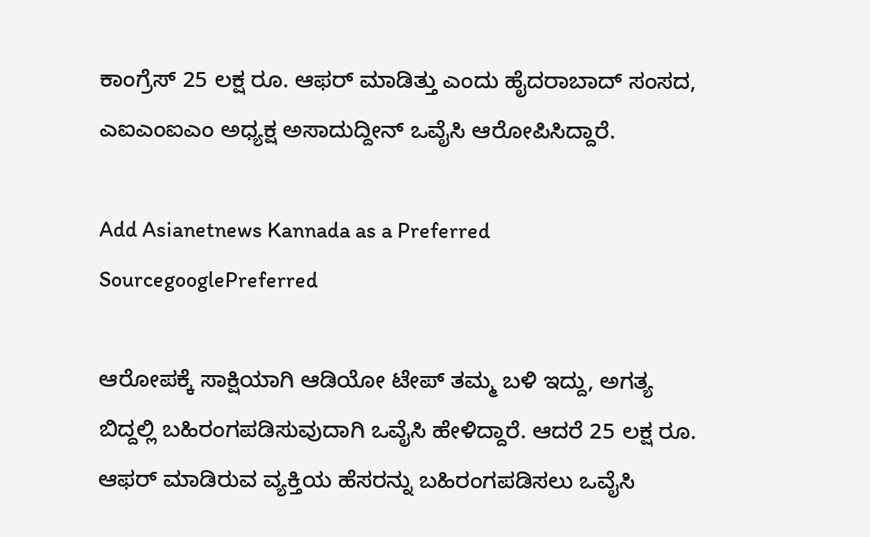ಕಾಂಗ್ರೆಸ್ 25 ಲಕ್ಷ ರೂ. ಆಫರ್ ಮಾಡಿತ್ತು ಎಂದು ಹೈದರಾಬಾದ್ ಸಂಸದ, ಎಐಎಂಐಎಂ ಅಧ್ಯಕ್ಷ ಅಸಾದುದ್ದೀನ್ ಒವೈಸಿ ಆರೋಪಿಸಿದ್ದಾರೆ.

Add Asianetnews Kannada as a Preferred SourcegooglePreferred

ಆರೋಪಕ್ಕೆ ಸಾಕ್ಷಿಯಾಗಿ ಆಡಿಯೋ ಟೇಪ್ ತಮ್ಮ ಬಳಿ ಇದ್ದು, ಅಗತ್ಯ ಬಿದ್ದಲ್ಲಿ ಬಹಿರಂಗಪಡಿಸುವುದಾಗಿ ಒವೈಸಿ ಹೇಳಿದ್ದಾರೆ. ಆದರೆ 25 ಲಕ್ಷ ರೂ. ಆಫರ್ ಮಾಡಿರುವ ವ್ಯಕ್ತಿಯ ಹೆಸರನ್ನು ಬಹಿರಂಗಪಡಿಸಲು ಒವೈಸಿ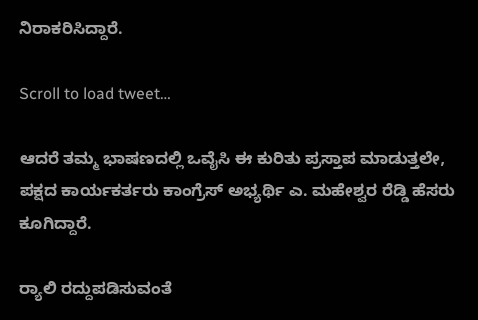ನಿರಾಕರಿಸಿದ್ದಾರೆ.

Scroll to load tweet…

ಆದರೆ ತಮ್ಮ ಭಾಷಣದಲ್ಲಿ ಒವೈಸಿ ಈ ಕುರಿತು ಪ್ರಸ್ತಾಪ ಮಾಡುತ್ತಲೇ, ಪಕ್ಷದ ಕಾರ್ಯಕರ್ತರು ಕಾಂಗ್ರೆಸ್ ಅಭ್ಯರ್ಥಿ ಎ. ಮಹೇಶ್ವರ ರೆಡ್ಡಿ ಹೆಸರು ಕೂಗಿದ್ದಾರೆ.

ರ‍್ಯಾಲಿ ರದ್ದುಪಡಿಸುವಂತೆ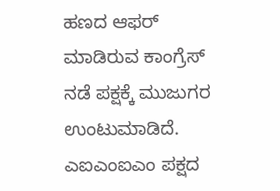ಹಣದ ಆಫರ್ ಮಾಡಿರುವ ಕಾಂಗ್ರೆಸ್‌ ನಡೆ ಪಕ್ಷಕ್ಕೆ ಮುಜುಗರ ಉಂಟುಮಾಡಿದೆ. ಎಐಎಂಐಎಂ ಪಕ್ಷದ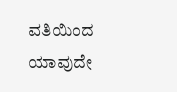ವತಿಯಿಂದ ಯಾವುದೇ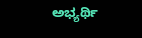ಅಭ್ಯರ್ಥಿ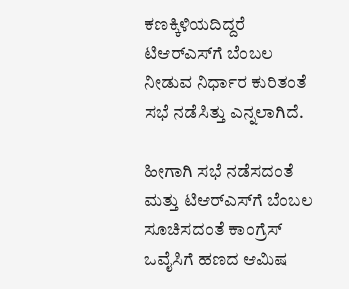ಕಣಕ್ಕಿಳಿಯದಿದ್ದರೆ ಟಿಆರ್‌ಎಸ್‌ಗೆ ಬೆಂಬಲ ನೀಡುವ ನಿರ್ಧಾರ ಕುರಿತಂತೆ ಸಭೆ ನಡೆಸಿತ್ತು ಎನ್ನಲಾಗಿದೆ.

ಹೀಗಾಗಿ ಸಭೆ ನಡೆಸದಂತೆ ಮತ್ತು ಟಿಆರ್‌ಎಸ್‌ಗೆ ಬೆಂಬಲ ಸೂಚಿಸದಂತೆ ಕಾಂಗ್ರೆಸ್ ಒವೈಸಿಗೆ ಹಣದ ಆಮಿಷ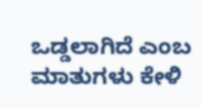ಒಡ್ಡಲಾಗಿದೆ ಎಂಬ ಮಾತುಗಳು ಕೇಳಿ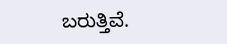ಬರುತ್ತಿವೆ.